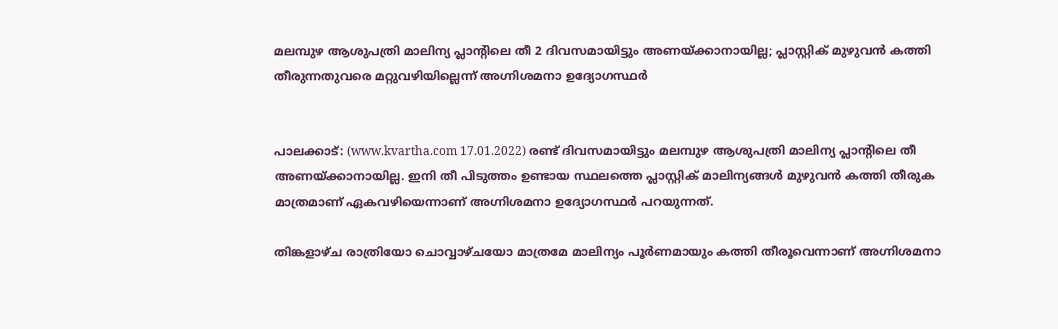മലമ്പുഴ ആശുപത്രി മാലിന്യ പ്ലാന്റിലെ തീ 2 ദിവസമായിട്ടും അണയ്ക്കാനായില്ല; പ്ലാസ്റ്റിക് മുഴുവന്‍ കത്തി തീരുന്നതുവരെ മറ്റുവഴിയില്ലെന്ന് അഗ്നിശമനാ ഉദ്യോഗസ്ഥര്‍


പാലക്കാട്: (www.kvartha.com 17.01.2022) രണ്ട് ദിവസമായിട്ടും മലമ്പുഴ ആശുപത്രി മാലിന്യ പ്ലാന്റിലെ തീ അണയ്ക്കാനായില്ല. ഇനി തീ പിടുത്തം ഉണ്ടായ സ്ഥലത്തെ പ്ലാസ്റ്റിക് മാലിന്യങ്ങള്‍ മുഴുവന്‍ കത്തി തീരുക മാത്രമാണ് ഏകവഴിയെന്നാണ് അഗ്നിശമനാ ഉദ്യോഗസ്ഥര്‍ പറയുന്നത്.

തിങ്കളാഴ്ച രാത്രിയോ ചൊവ്വാഴ്ചയോ മാത്രമേ മാലിന്യം പൂര്‍ണമായും കത്തി തീരൂവെന്നാണ് അഗ്നിശമനാ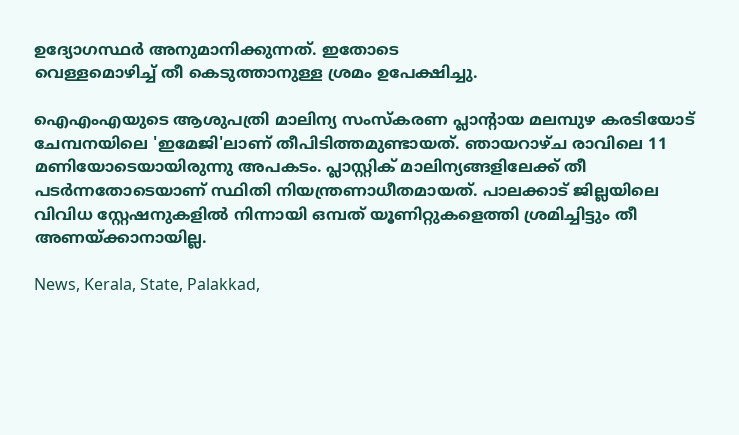ഉദ്യോഗസ്ഥര്‍ അനുമാനിക്കുന്നത്. ഇതോടെ
വെള്ളമൊഴിച്ച് തീ കെടുത്താനുള്ള ശ്രമം ഉപേക്ഷിച്ചു.

ഐഎംഎയുടെ ആശുപത്രി മാലിന്യ സംസ്‌കരണ പ്ലാന്റായ മലമ്പുഴ കരടിയോട് ചേമ്പനയിലെ 'ഇമേജി'ലാണ് തീപിടിത്തമുണ്ടായത്. ഞായറാഴ്ച രാവിലെ 11 മണിയോടെയായിരുന്നു അപകടം. പ്ലാസ്റ്റിക് മാലിന്യങ്ങളിലേക്ക് തീ പടര്‍ന്നതോടെയാണ് സ്ഥിതി നിയന്ത്രണാധീതമായത്. പാലക്കാട് ജില്ലയിലെ വിവിധ സ്റ്റേഷനുകളില്‍ നിന്നായി ഒമ്പത് യൂണിറ്റുകളെത്തി ശ്രമിച്ചിട്ടും തീ അണയ്ക്കാനായില്ല.

News, Kerala, State, Palakkad,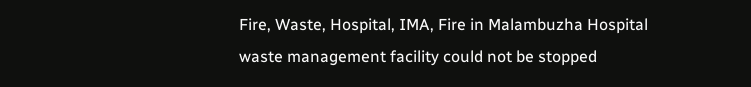Fire, Waste, Hospital, IMA, Fire in Malambuzha Hospital waste management facility could not be stopped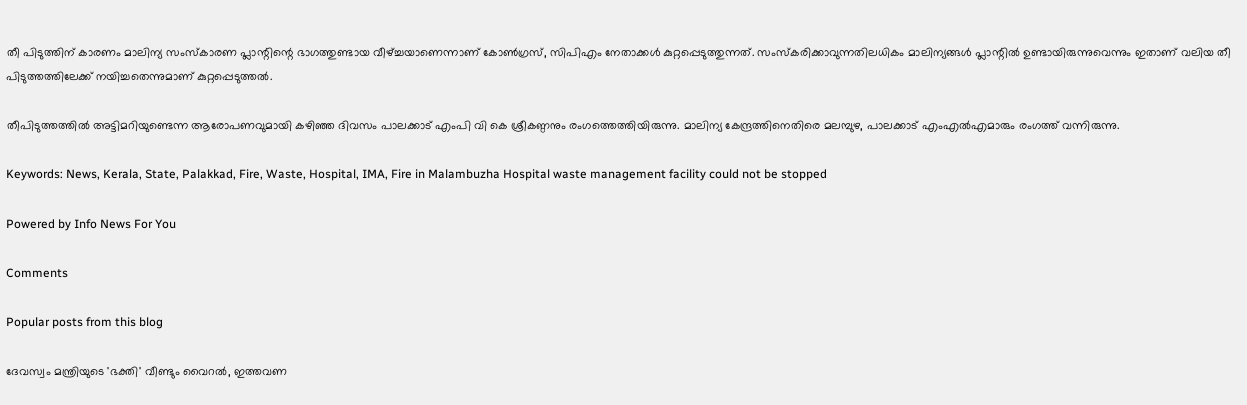തീ പിടുത്തിന് കാരണം മാലിന്യ സംസ്‌കാരണ പ്ലാന്റിന്റെ ഭാഗത്തുണ്ടായ വീഴ്ച്ചയാണെന്നാണ് കോണ്‍ഗ്രസ്, സിപിഎം നേതാക്കള്‍ കുറ്റപ്പെടുത്തുന്നത്. സംസ്‌കരിക്കാവുന്നതിലധികം മാലിന്യങ്ങള്‍ പ്ലാന്റില്‍ ഉണ്ടായിരുന്നുവെന്നും ഇതാണ് വലിയ തീ പിടുത്തത്തിലേക്ക് നയിച്ചതെന്നുമാണ് കുറ്റപ്പെടുത്തല്‍.

തീപിടുത്തത്തില്‍ അട്ടിമറിയുണ്ടെന്ന ആരോപണവുമായി കഴിഞ്ഞ ദിവസം പാലക്കാട് എംപി വി കെ ശ്രീകണ്ഠനും രംഗത്തെത്തിയിരുന്നു. മാലിന്യ കേന്ദ്രത്തിനെതിരെ മലമ്പുഴ, പാലക്കാട് എംഎല്‍എമാരും രംഗത്ത് വന്നിരുന്നു.

Keywords: News, Kerala, State, Palakkad, Fire, Waste, Hospital, IMA, Fire in Malambuzha Hospital waste management facility could not be stopped

Powered by Info News For You

Comments

Popular posts from this blog

ദേവസ്വം മന്ത്രിയുടെ 'ഭക്തി' വീണ്ടും വൈറല്‍, ഇത്തവണ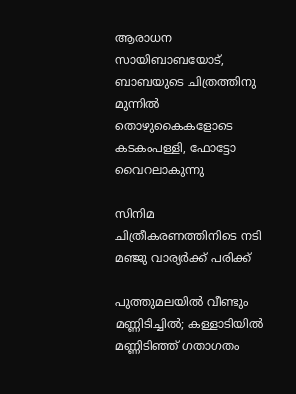ആരാധന സായിബാബയോട്, ബാബയുടെ ചിത്രത്തിനു മുന്നില്‍ തൊഴുകൈകളോടെ കടകംപള്ളി, ഫോട്ടോ വൈറലാകുന്നു

സിനിമ ചിത്രീകരണത്തിനിടെ നടി മഞ്ജു വാര്യര്‍ക്ക് പരിക്ക്

പുത്തുമലയില്‍ വീണ്ടും മണ്ണിടിച്ചില്‍; കള്ളാടിയില്‍ മണ്ണിടിഞ്ഞ് ഗതാഗതം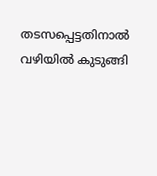തടസപ്പെട്ടതിനാല്‍ വഴിയില്‍ കുടുങ്ങി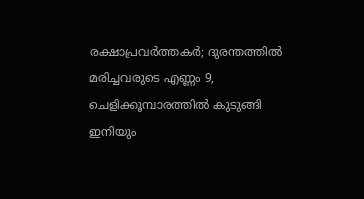രക്ഷാപ്രവര്‍ത്തകര്‍; ദുരന്തത്തില്‍ മരിച്ചവരുടെ എണ്ണം 9, ചെളിക്കൂമ്പാരത്തില്‍ കുടുങ്ങി ഇനിയും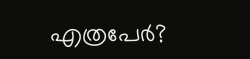എത്രപേര്‍?